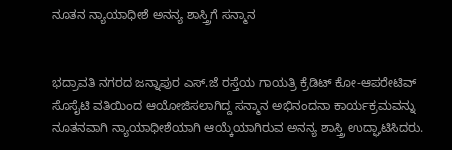ನೂತನ ನ್ಯಾಯಾಧೀಶೆ ಅನನ್ಯ ಶಾಸ್ತ್ರಿಗೆ ಸನ್ಮಾನ


ಭದ್ರಾವತಿ ನಗರದ ಜನ್ನಾಪುರ ಎಸ್.ಜೆ ರಸ್ತೆಯ ಗಾಯತ್ರಿ ಕ್ರೆಡಿಟ್ ಕೋ-ಆಪರೇಟಿವ್ ಸೊಸೈಟಿ ವತಿಯಿಂದ ಆಯೋಜಿಸಲಾಗಿದ್ದ ಸನ್ಮಾನ ಅಭಿನಂದನಾ ಕಾರ್ಯಕ್ರಮವನ್ನು ನೂತನವಾಗಿ ನ್ಯಾಯಾಧೀಶೆಯಾಗಿ ಆಯ್ಕೆಯಾಗಿರುವ ಅನನ್ಯ ಶಾಸ್ತ್ರಿ ಉದ್ಘಾಟಿಸಿದರು.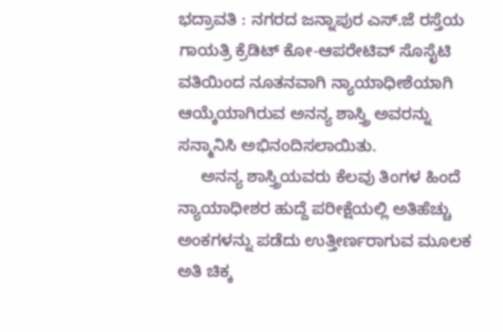ಭದ್ರಾವತಿ : ನಗರದ ಜನ್ನಾಪುರ ಎಸ್.ಜೆ ರಸ್ತೆಯ ಗಾಯತ್ರಿ ಕ್ರೆಡಿಟ್ ಕೋ-ಆಪರೇಟಿವ್ ಸೊಸೈಟಿ ವತಿಯಿಂದ ನೂತನವಾಗಿ ನ್ಯಾಯಾಧೀಶೆಯಾಗಿ ಆಯ್ಕೆಯಾಗಿರುವ ಅನನ್ಯ ಶಾಸ್ತ್ರಿ ಅವರನ್ನು ಸನ್ಮಾನಿಸಿ ಅಭಿನಂದಿಸಲಾಯಿತು.
     ಅನನ್ಯ ಶಾಸ್ತ್ರಿಯವರು ಕೆಲವು ತಿಂಗಳ ಹಿಂದೆ ನ್ಯಾಯಾಧೀಶರ ಹುದ್ದೆ ಪರೀಕ್ಷೆಯಲ್ಲಿ ಅತಿಹೆಚ್ಚು  ಅಂಕಗಳನ್ನು ಪಡೆದು ಉತ್ತೀರ್ಣರಾಗುವ ಮೂಲಕ ಅತಿ ಚಿಕ್ಕ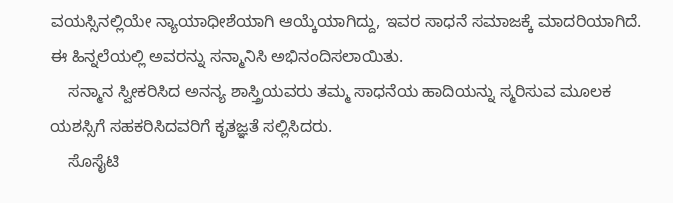ವಯಸ್ಸಿನಲ್ಲಿಯೇ ನ್ಯಾಯಾಧೀಶೆಯಾಗಿ ಆಯ್ಕೆಯಾಗಿದ್ದು, ಇವರ ಸಾಧನೆ ಸಮಾಜಕ್ಕೆ ಮಾದರಿಯಾಗಿದೆ. ಈ ಹಿನ್ನಲೆಯಲ್ಲಿ ಅವರನ್ನು ಸನ್ಮಾನಿಸಿ ಅಭಿನಂದಿಸಲಾಯಿತು.
    ಸನ್ಮಾನ ಸ್ವೀಕರಿಸಿದ ಅನನ್ಯ ಶಾಸ್ತ್ರಿಯವರು ತಮ್ಮ ಸಾಧನೆಯ ಹಾದಿಯನ್ನು ಸ್ಮರಿಸುವ ಮೂಲಕ ಯಶಸ್ಸಿಗೆ ಸಹಕರಿಸಿದವರಿಗೆ ಕೃತಜ್ಞತೆ ಸಲ್ಲಿಸಿದರು.
    ಸೊಸೈಟಿ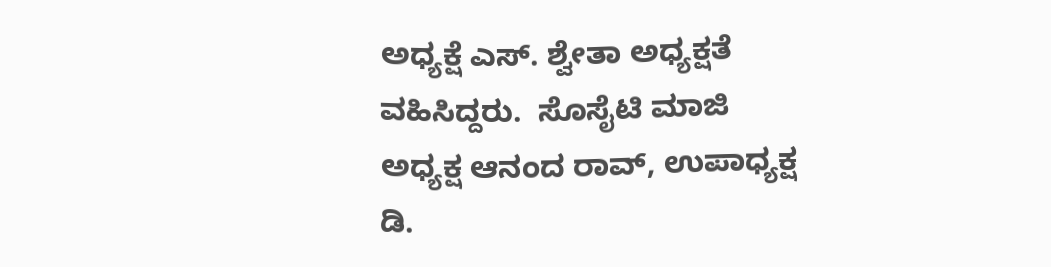ಅಧ್ಯಕ್ಷೆ ಎಸ್. ಶ್ವೇತಾ ಅಧ್ಯಕ್ಷತೆ ವಹಿಸಿದ್ದರು.  ಸೊಸೈಟಿ ಮಾಜಿ ಅಧ್ಯಕ್ಷ ಆನಂದ ರಾವ್, ಉಪಾಧ್ಯಕ್ಷ ಡಿ.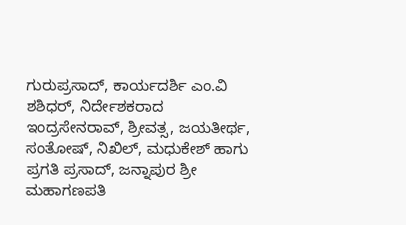ಗುರುಪ್ರಸಾದ್, ಕಾರ್ಯದರ್ಶಿ ಎಂ.ವಿ ಶಶಿಧರ್, ನಿರ್ದೇಶಕರಾದ ಇಂದ್ರಸೇನರಾವ್, ಶ್ರೀವತ್ಸ, ಜಯತೀರ್ಥ, ಸಂತೋಷ್, ನಿಖಿಲ್, ಮಧುಕೇಶ್ ಹಾಗು ಪ್ರಗತಿ ಪ್ರಸಾದ್, ಜನ್ನಾಪುರ ಶ್ರೀ ಮಹಾಗಣಪತಿ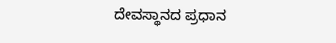ದೇವಸ್ಥಾನದ ಪ್ರಧಾನ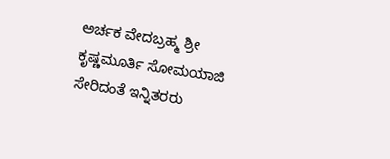ಅರ್ಚಕ ವೇದಬ್ರಹ್ಮ ಶ್ರೀ ಕೃಷ್ಣಮೂರ್ತಿ ಸೋಮಯಾಜಿ ಸೇರಿದಂತೆ ಇನ್ನಿತರರು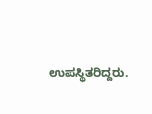ಉಪಸ್ಥಿತರಿದ್ದರು.